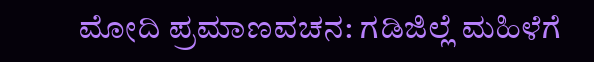ಮೋದಿ ಪ್ರಮಾಣವಚನ: ಗಡಿಜಿಲ್ಲೆ ಮಹಿಳೆಗೆ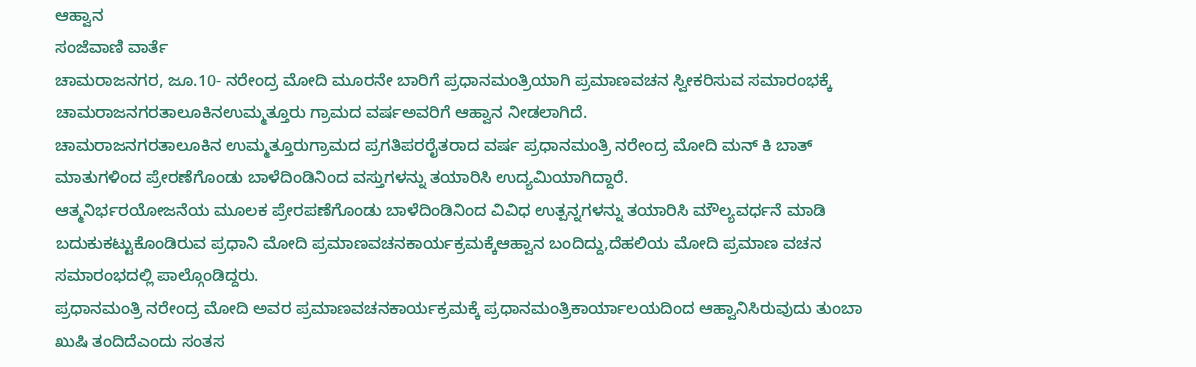ಆಹ್ವಾನ
ಸಂಜೆವಾಣಿ ವಾರ್ತೆ
ಚಾಮರಾಜನಗರ, ಜೂ.10- ನರೇಂದ್ರ ಮೋದಿ ಮೂರನೇ ಬಾರಿಗೆ ಪ್ರಧಾನಮಂತ್ರಿಯಾಗಿ ಪ್ರಮಾಣವಚನ ಸ್ವೀಕರಿಸುವ ಸಮಾರಂಭಕ್ಕೆ ಚಾಮರಾಜನಗರತಾಲೂಕಿನಉಮ್ಮತ್ತೂರು ಗ್ರಾಮದ ವರ್ಷಅವರಿಗೆ ಆಹ್ವಾನ ನೀಡಲಾಗಿದೆ.
ಚಾಮರಾಜನಗರತಾಲೂಕಿನ ಉಮ್ಮತ್ತೂರುಗ್ರಾಮದ ಪ್ರಗತಿಪರರೈತರಾದ ವರ್ಷ ಪ್ರಧಾನಮಂತ್ರಿ ನರೇಂದ್ರ ಮೋದಿ ಮನ್ ಕಿ ಬಾತ್ ಮಾತುಗಳಿಂದ ಪ್ರೇರಣೆಗೊಂಡು ಬಾಳೆದಿಂಡಿನಿಂದ ವಸ್ತುಗಳನ್ನು ತಯಾರಿಸಿ ಉದ್ಯಮಿಯಾಗಿದ್ದಾರೆ.
ಆತ್ಮನಿರ್ಭರಯೋಜನೆಯ ಮೂಲಕ ಪ್ರೇರಪಣೆಗೊಂಡು ಬಾಳೆದಿಂಡಿನಿಂದ ವಿವಿಧ ಉತ್ಪನ್ನಗಳನ್ನು ತಯಾರಿಸಿ ಮೌಲ್ಯವರ್ಧನೆ ಮಾಡಿ ಬದುಕುಕಟ್ಟುಕೊಂಡಿರುವ ಪ್ರಧಾನಿ ಮೋದಿ ಪ್ರಮಾಣವಚನಕಾರ್ಯಕ್ರಮಕ್ಕೆಆಹ್ವಾನ ಬಂದಿದ್ದು,ದೆಹಲಿಯ ಮೋದಿ ಪ್ರಮಾಣ ವಚನ ಸಮಾರಂಭದಲ್ಲಿ ಪಾಲ್ಗೊಂಡಿದ್ದರು.
ಪ್ರಧಾನಮಂತ್ರಿ ನರೇಂದ್ರ ಮೋದಿ ಅವರ ಪ್ರಮಾಣವಚನಕಾರ್ಯಕ್ರಮಕ್ಕೆ ಪ್ರಧಾನಮಂತ್ರಿಕಾರ್ಯಾಲಯದಿಂದ ಆಹ್ವಾನಿಸಿರುವುದು ತುಂಬಾ ಖುಷಿ ತಂದಿದೆಎಂದು ಸಂತಸ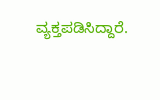ವ್ಯಕ್ತಪಡಿಸಿದ್ದಾರೆ.